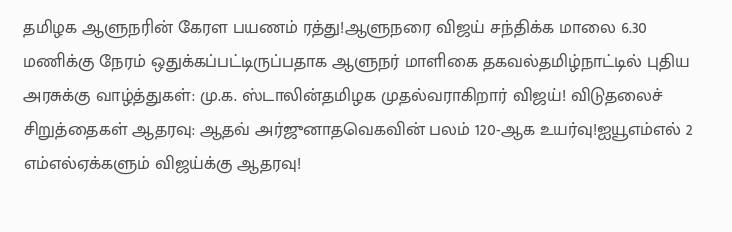தமிழக ஆளுநரின் கேரள பயணம் ரத்து!ஆளுநரை விஜய் சந்திக்க மாலை 6.30 மணிக்கு நேரம் ஒதுக்கப்பட்டிருப்பதாக ஆளுநர் மாளிகை தகவல்தமிழ்நாட்டில் புதிய அரசுக்கு வாழ்த்துகள்: மு.க. ஸ்டாலின்தமிழக முதல்வராகிறார் விஜய்! விடுதலைச் சிறுத்தைகள் ஆதரவு: ஆதவ் அர்ஜுனாதவெகவின் பலம் 120-ஆக உயர்வு!ஐயூஎம்எல் 2 எம்எல்ஏக்களும் விஜய்க்கு ஆதரவு!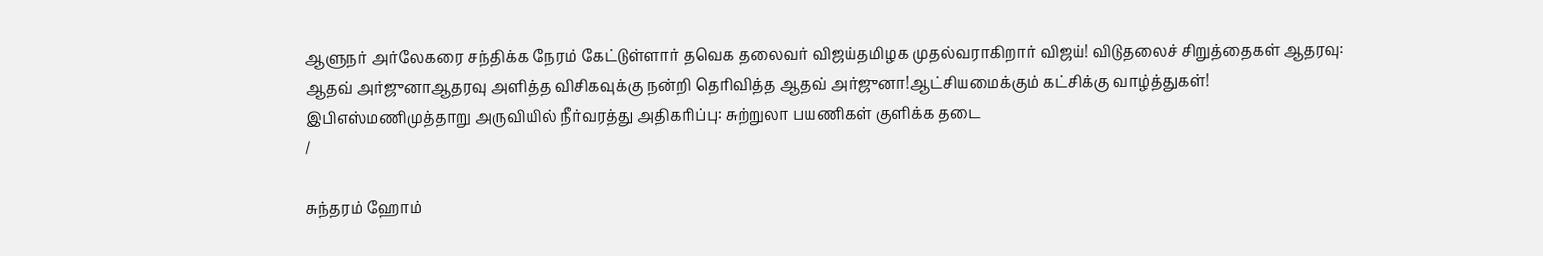ஆளுநர் அர்லேகரை சந்திக்க நேரம் கேட்டுள்ளார் தவெக தலைவர் விஜய்தமிழக முதல்வராகிறார் விஜய்! விடுதலைச் சிறுத்தைகள் ஆதரவு: ஆதவ் அர்ஜுனாஆதரவு அளித்த விசிகவுக்கு நன்றி தெரிவித்த ஆதவ் அர்ஜுனா!ஆட்சியமைக்கும் கட்சிக்கு வாழ்த்துகள்! இபிஎஸ்மணிமுத்தாறு அருவியில் நீர்வரத்து அதிகரிப்பு: சுற்றுலா பயணிகள் குளிக்க தடை
/

சுந்தரம் ஹோம்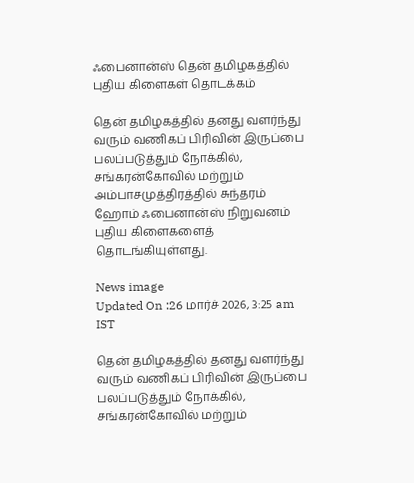ஃபைனான்ஸ் தென் தமிழகத்தில் புதிய கிளைகள் தொடக்கம்

தென் தமிழகத்தில் தனது வளர்ந்து வரும் வணிகப் பிரிவின் இருப்பை பலப்படுத்தும் நோக்கில், சங்கரன்கோவில் மற்றும் அம்பாசமுத்திரத்தில் சுந்தரம் ஹோம் ஃபைனான்ஸ் நிறுவனம் புதிய கிளைகளைத் தொடங்கியுள்ளது.

News image
Updated On :26 மார்ச் 2026, 3:25 am IST

தென் தமிழகத்தில் தனது வளர்ந்து வரும் வணிகப் பிரிவின் இருப்பை பலப்படுத்தும் நோக்கில், சங்கரன்கோவில் மற்றும்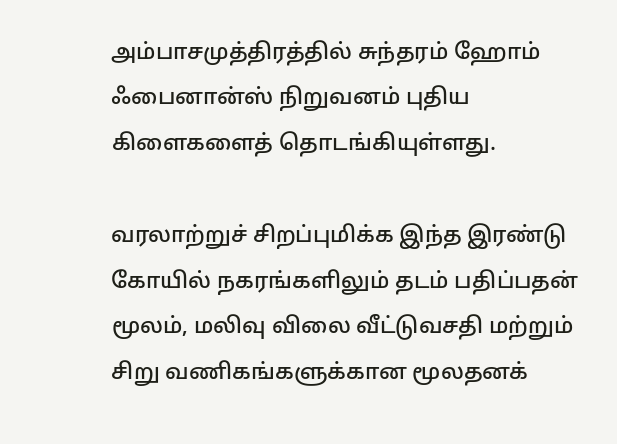அம்பாசமுத்திரத்தில் சுந்தரம் ஹோம் ஃபைனான்ஸ் நிறுவனம் புதிய கிளைகளைத் தொடங்கியுள்ளது.

வரலாற்றுச் சிறப்புமிக்க இந்த இரண்டு கோயில் நகரங்களிலும் தடம் பதிப்பதன் மூலம், மலிவு விலை வீட்டுவசதி மற்றும் சிறு வணிகங்களுக்கான மூலதனக்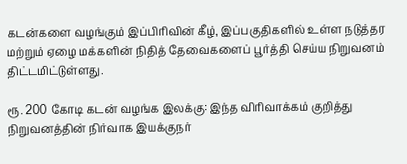கடன்களை வழங்கும் இப்பிரிவின் கீழ், இப்பகுதிகளில் உள்ள நடுத்தர மற்றும் ஏழை மக்களின் நிதித் தேவைகளைப் பூர்த்தி செய்ய நிறுவனம் திட்டமிட்டுள்ளது.

ரூ. 200 கோடி கடன் வழங்க இலக்கு: இந்த விரிவாக்கம் குறித்து நிறுவனத்தின் நிர்வாக இயக்குநர்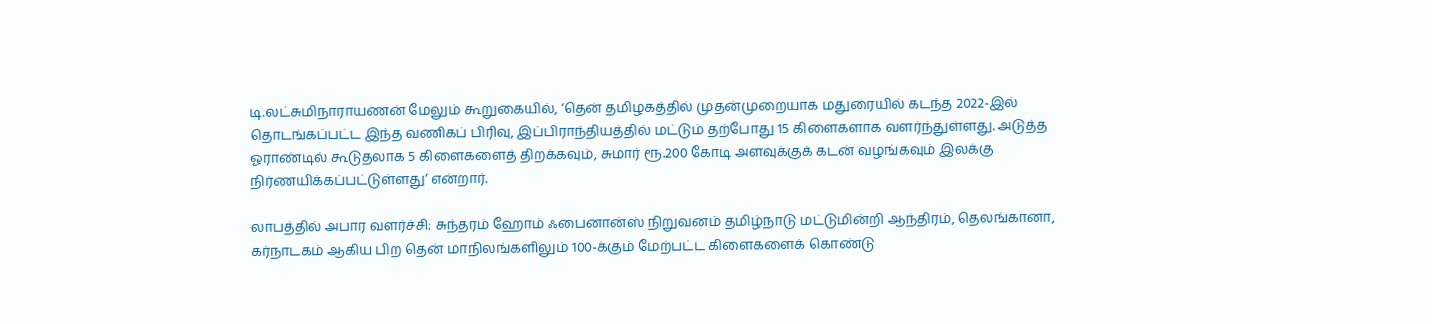டி.லட்சுமிநாராயணன் மேலும் கூறுகையில், ‘தென் தமிழகத்தில் முதன்முறையாக மதுரையில் கடந்த 2022-இல் தொடங்கப்பட்ட இந்த வணிகப் பிரிவு, இப்பிராந்தியத்தில் மட்டும் தற்போது 15 கிளைகளாக வளர்ந்துள்ளது. அடுத்த ஓராண்டில் கூடுதலாக 5 கிளைகளைத் திறக்கவும், சுமார் ரூ.200 கோடி அளவுக்குக் கடன் வழங்கவும் இலக்கு நிர்ணயிக்கப்பட்டுள்ளது’ என்றார்.

லாபத்தில் அபார வளர்ச்சி: சுந்தரம் ஹோம் ஃபைனான்ஸ் நிறுவனம் தமிழ்நாடு மட்டுமின்றி ஆந்திரம், தெலங்கானா, கர்நாடகம் ஆகிய பிற தென் மாநிலங்களிலும் 100-க்கும் மேற்பட்ட கிளைகளைக் கொண்டு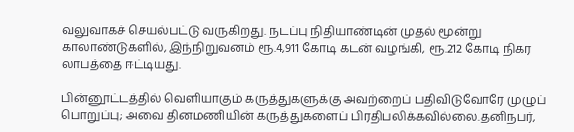வலுவாகச் செயல்பட்டு வருகிறது. நடப்பு நிதியாண்டின் முதல் மூன்று காலாண்டுகளில், இந்நிறுவனம் ரூ.4,911 கோடி கடன் வழங்கி, ரூ.212 கோடி நிகர லாபத்தை ஈட்டியது.

பின்னூட்டத்தில் வெளியாகும் கருத்துகளுக்கு அவற்றைப் பதிவிடுவோரே முழுப் பொறுப்பு; அவை தினமணியின் கருத்துகளைப் பிரதிபலிக்கவில்லை.தனிநபர்,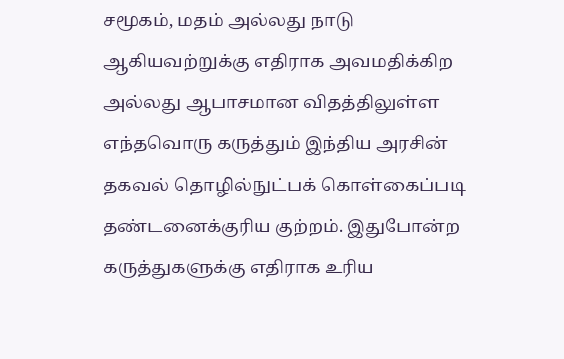சமூகம், மதம் அல்லது நாடு ஆகியவற்றுக்கு எதிராக அவமதிக்கிற அல்லது ஆபாசமான விதத்திலுள்ள எந்தவொரு கருத்தும் இந்திய அரசின் தகவல் தொழில்நுட்பக் கொள்கைப்படி தண்டனைக்குரிய குற்றம். இதுபோன்ற கருத்துகளுக்கு எதிராக உரிய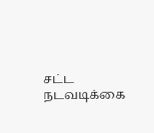சட்ட நடவடிக்கை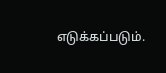எடுக்கப்படும்.